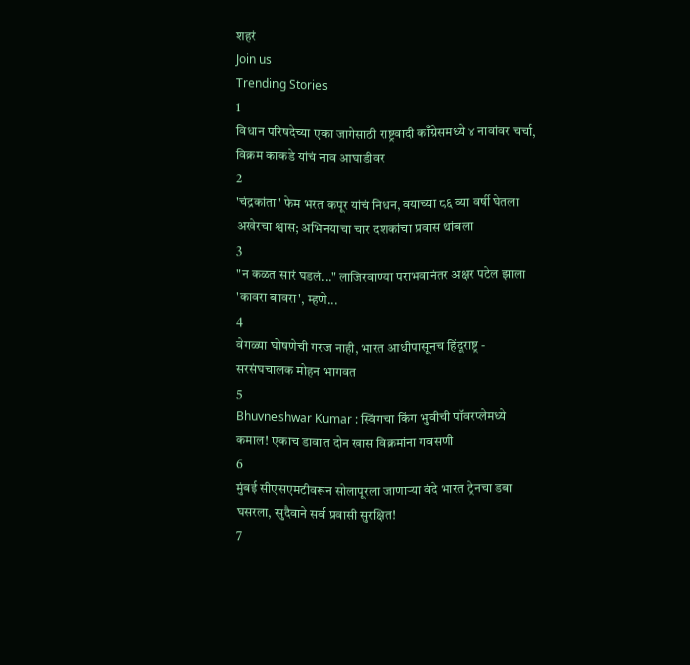शहरं
Join us
Trending Stories
1
विधान परिषदेच्या एका जागेसाठी राष्ट्रवादी काँग्रेसमध्ये ४ नावांवर चर्चा, विक्रम काकडे यांचं नाव आघाडीवर
2
'चंद्रकांता' फेम भरत कपूर यांचं निधन, वयाच्या ८६ व्या वर्षी घेतला अखेरचा श्वास; अभिनयाचा चार दशकांचा प्रवास थांबला
3
"न कळत सारं घडलं..." लाजिरवाण्या पराभवानंतर अक्षर पटेल झाला 'कावरा बावरा', म्हणे...
4
वेगळ्या घोषणेची गरज नाही, भारत आधीपासूनच हिंदूराष्ट्र - सरसंघचालक मोहन भागवत
5
Bhuvneshwar Kumar : स्विंगचा किंग भुवीची पॉवरप्लेमध्ये कमाल! एकाच डावात दोन खास विक्रमांना गवसणी
6
मुंबई सीएसएमटीवरून सोलापूरला जाणाऱ्या वंदे भारत ट्रेनचा डबा घसरला, सुदैवाने सर्व प्रवासी सुरक्षित!
7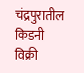चंद्रपुरातील किडनी विक्री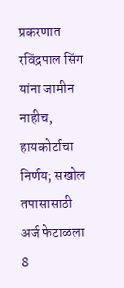प्रकरणात रविंद्रपाल सिंग यांना जामीन नाहीच, हायकोर्टाचा निर्णय; सखोल तपासासाठी अर्ज फेटाळला
8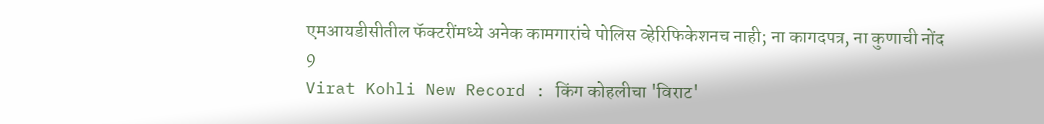एमआयडीसीतील फॅक्टरींमध्ये अनेक कामगारांचे पोलिस व्हेरिफिकेशनच नाही; ना कागदपत्र, ना कुणाची नोंद
9
Virat Kohli New Record : किंग कोहलीचा 'विराट'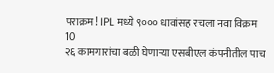पराक्रम! IPL मध्ये ९००० धावांसह रचला नवा विक्रम
10
२६ कामगारांचा बळी घेणाऱ्या एसबीएल कंपनीतील पाच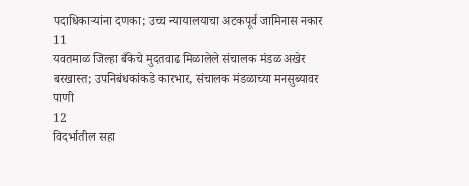पदाधिकाऱ्यांना दणका; उच्च न्यायालयाचा अटकपूर्व जामिनास नकार
11
यवतमाळ जिल्हा बँकेचे मुदतवाढ मिळालेले संचालक मंडळ अखेर बरखास्त; उपनिबंधकांकडे कारभार, संचालक मंडळाच्या मनसुब्यावर पाणी
12
विदर्भातील सहा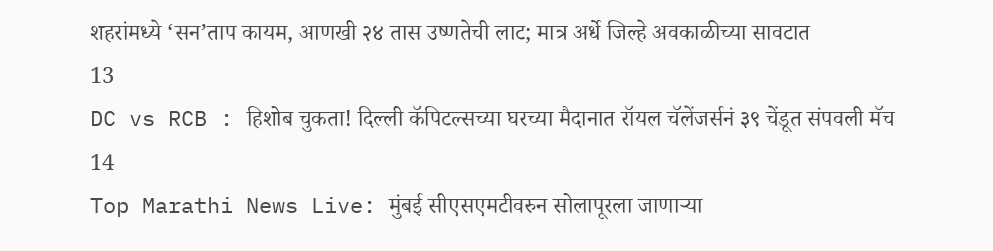शहरांमध्ये ‘सन’ताप कायम, आणखी २४ तास उष्णतेची लाट; मात्र अर्धे जिल्हे अवकाळीच्या सावटात
13
DC vs RCB : हिशोब चुकता! दिल्ली कॅपिटल्सच्या घरच्या मैदानात रॉयल चॅलेंजर्सनं ३९ चेंडूत संपवली मॅच
14
Top Marathi News Live: मुंबई सीएसएमटीवरुन सोलापूरला जाणाऱ्या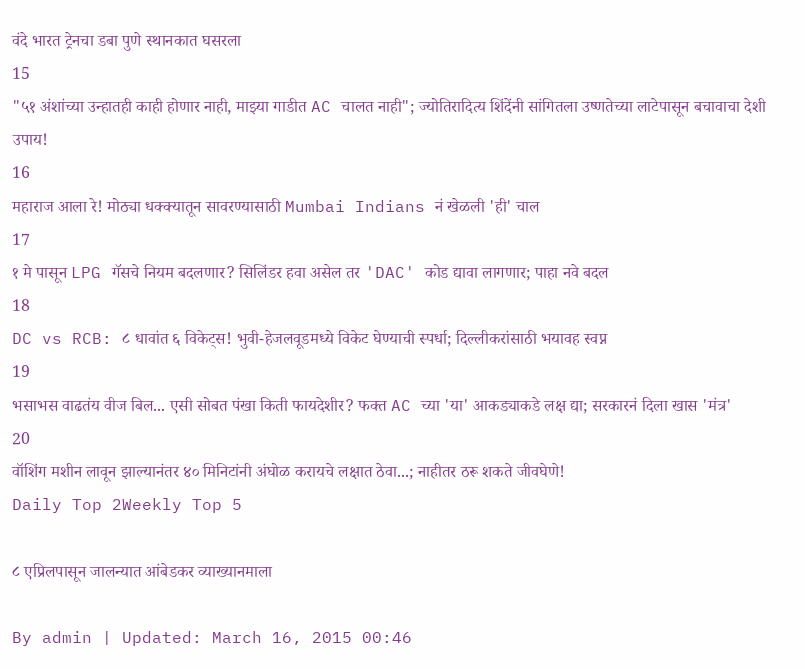वंदे भारत ट्रेनचा डबा पुणे स्थानकात घसरला
15
"५१ अंशांच्या उन्हातही काही होणार नाही, माझ्या गाडीत AC चालत नाही"; ज्योतिरादित्य शिंदेंनी सांगितला उष्णतेच्या लाटेपासून बचावाचा देशी उपाय!
16
महाराज आला रे! मोठ्या धक्क्यातून सावरण्यासाठी Mumbai Indians नं खेळली 'ही' चाल
17
१ मे पासून LPG गॅसचे नियम बदलणार? सिलिंडर हवा असेल तर 'DAC' कोड द्यावा लागणार; पाहा नवे बदल
18
DC vs RCB: ८ धावांत ६ विकेट्स! भुवी-हेजलवूडमध्ये विकेट घेण्याची स्पर्धा; दिल्लीकरांसाठी भयावह स्वप्न
19
भसाभस वाढतंय वीज बिल... एसी सोबत पंखा किती फायदेशीर? फक्त AC च्या 'या' आकड्याकडे लक्ष द्या; सरकारनं दिला खास 'मंत्र'
20
वॉशिंग मशीन लावून झाल्यानंतर ४० मिनिटांनी अंघोळ करायचे लक्षात ठेवा...; नाहीतर ठरू शकते जीवघेणे!
Daily Top 2Weekly Top 5

८ एप्रिलपासून जालन्यात आंबेडकर व्याख्यानमाला

By admin | Updated: March 16, 2015 00:46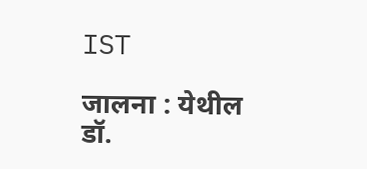IST

जालना : येथील डॉ.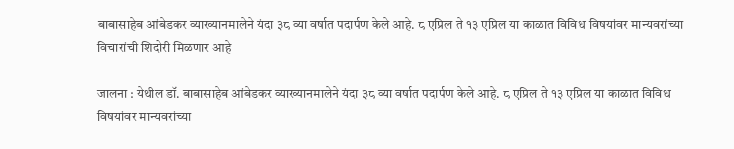बाबासाहेब आंबेडकर व्याख्यानमालेने यंदा ३८ व्या वर्षात पदार्पण केले आहे. ८ एप्रिल ते १३ एप्रिल या काळात विविध विषयांवर मान्यवरांच्या विचारांची शिदोरी मिळणार आहे

जालना : येथील डॉ. बाबासाहेब आंबेडकर व्याख्यानमालेने यंदा ३८ व्या वर्षात पदार्पण केले आहे. ८ एप्रिल ते १३ एप्रिल या काळात विविध विषयांवर मान्यवरांच्या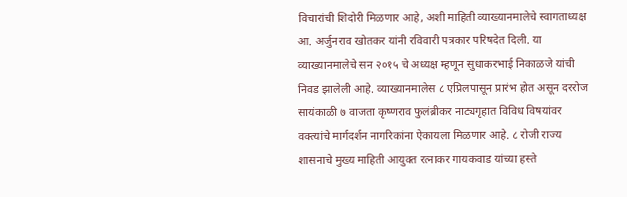विचारांची शिदोरी मिळणार आहे, अशी माहिती व्याख्यानमालेचे स्वागताध्यक्ष आ. अर्जुनराव खोतकर यांनी रविवारी पत्रकार परिषदेत दिली. या व्याख्यानमालेचे सन २०१५ चे अध्यक्ष म्हणून सुधाकरभाई निकाळजे यांची निवड झालेली आहे. व्याख्यानमालेस ८ एप्रिलपासून प्रारंभ होत असून दररोज सायंकाळी ७ वाजता कृष्णराव फुलंब्रीकर नाट्यगृहात विविध विषयांवर वक्त्यांचे मार्गदर्शन नागरिकांना ऐकायला मिळणार आहे. ८ रोजी राज्य शासनाचे मुख्य माहिती आयुक्त रत्नाकर गायकवाड यांच्या हस्ते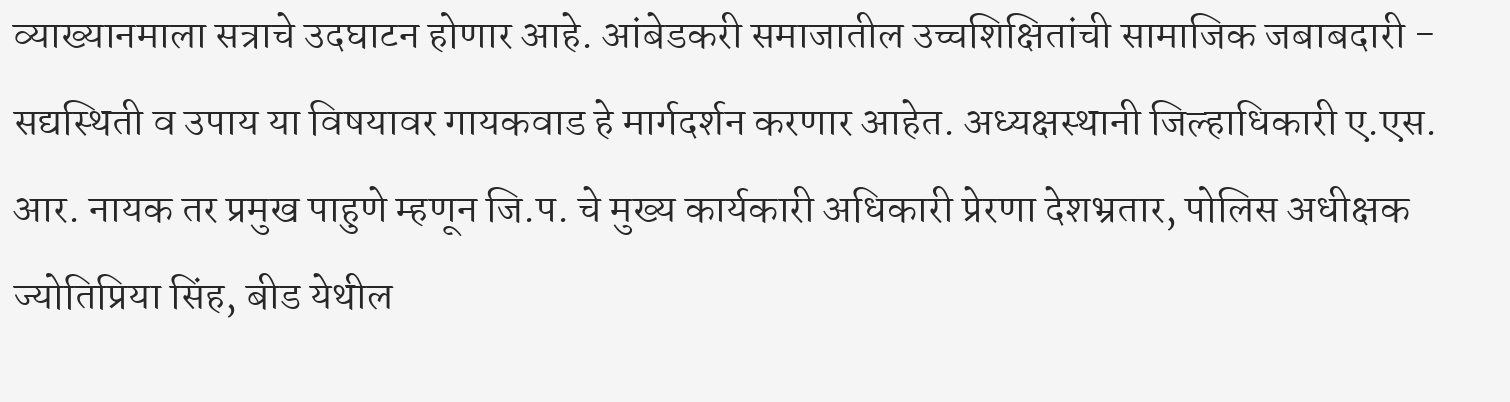व्याख्यानमाला सत्राचे उदघाटन होणार आहे. आंबेडकरी समाजातील उच्चशिक्षितांची सामाजिक जबाबदारी - सद्यस्थिती व उपाय या विषयावर गायकवाड हे मार्गदर्शन करणार आहेत. अध्यक्षस्थानी जिल्हाधिकारी ए.एस. आर. नायक तर प्रमुख पाहुणे म्हणून जि.प. चे मुख्य कार्यकारी अधिकारी प्रेरणा देशभ्रतार, पोलिस अधीक्षक ज्योतिप्रिया सिंह, बीड येथील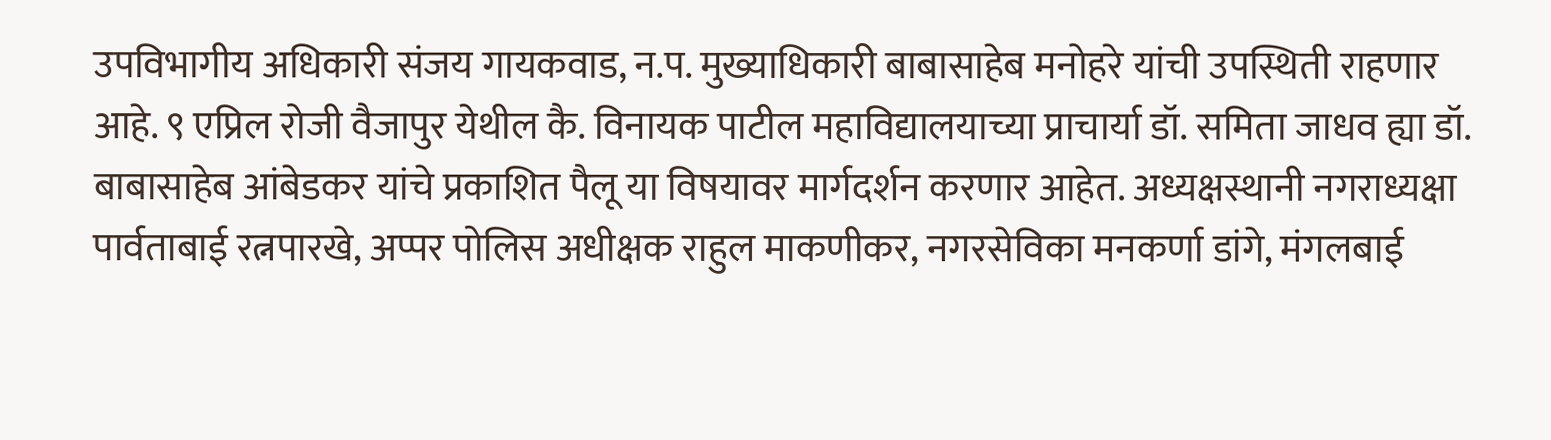उपविभागीय अधिकारी संजय गायकवाड, न.प. मुख्याधिकारी बाबासाहेब मनोहरे यांची उपस्थिती राहणार आहे. ९ एप्रिल रोजी वैजापुर येथील कै. विनायक पाटील महाविद्यालयाच्या प्राचार्या डॉ. समिता जाधव ह्या डॉ. बाबासाहेब आंबेडकर यांचे प्रकाशित पैलू या विषयावर मार्गदर्शन करणार आहेत. अध्यक्षस्थानी नगराध्यक्षा पार्वताबाई रत्नपारखे, अप्पर पोलिस अधीक्षक राहुल माकणीकर, नगरसेविका मनकर्णा डांगे, मंगलबाई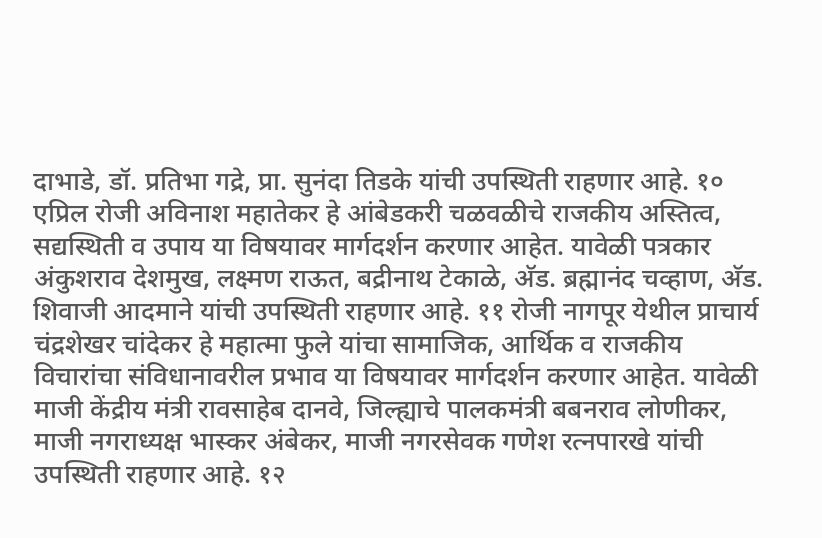दाभाडे, डॉ. प्रतिभा गद्रे, प्रा. सुनंदा तिडके यांची उपस्थिती राहणार आहे. १० एप्रिल रोजी अविनाश महातेकर हे आंबेडकरी चळवळीचे राजकीय अस्तित्व, सद्यस्थिती व उपाय या विषयावर मार्गदर्शन करणार आहेत. यावेळी पत्रकार अंकुशराव देशमुख, लक्ष्मण राऊत, बद्रीनाथ टेकाळे, अ‍ॅड. ब्रह्मानंद चव्हाण, अ‍ॅड. शिवाजी आदमाने यांची उपस्थिती राहणार आहे. ११ रोजी नागपूर येथील प्राचार्य चंद्रशेखर चांदेकर हे महात्मा फुले यांचा सामाजिक, आर्थिक व राजकीय विचारांचा संविधानावरील प्रभाव या विषयावर मार्गदर्शन करणार आहेत. यावेळी माजी केंद्रीय मंत्री रावसाहेब दानवे, जिल्ह्याचे पालकमंत्री बबनराव लोणीकर, माजी नगराध्यक्ष भास्कर अंबेकर, माजी नगरसेवक गणेश रत्नपारखे यांची उपस्थिती राहणार आहे. १२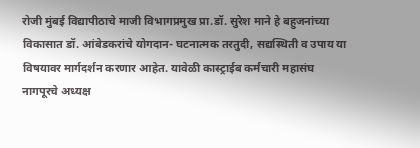रोजी मुंबई विद्यापीठाचे माजी विभागप्रमुख प्रा.डॉ. सुरेश माने हे बहुजनांच्या विकासात डॉ. आंबेडकरांचे योगदान- घटनात्मक तरतुदी, सद्यस्थिती व उपाय या विषयावर मार्गदर्शन करणार आहेत. यावेळी कास्ट्राईब कर्मचारी महासंघ नागपूरचे अध्यक्ष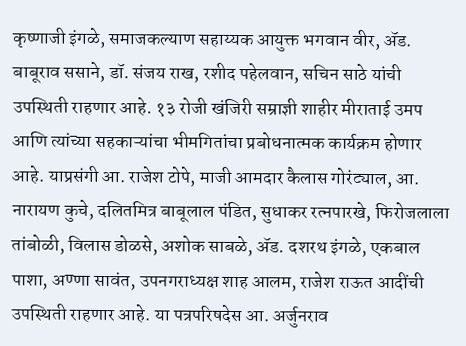कृष्णाजी इंगळे, समाजकल्याण सहाय्यक आयुक्त भगवान वीर, अ‍ॅड. बाबूराव ससाने, डॉ. संजय राख, रशीद पहेलवान, सचिन साठे यांची उपस्थिती राहणार आहे. १३ रोजी खंजिरी सम्राज्ञी शाहीर मीराताई उमप आणि त्यांच्या सहकाऱ्यांचा भीमगितांचा प्रबोधनात्मक कार्यक्रम होणार आहे. याप्रसंगी आ. राजेश टोपे, माजी आमदार कैलास गोरंट्याल, आ. नारायण कुचे, दलितमित्र बाबूलाल पंडित, सुधाकर रत्नपारखे, फिरोजलाला तांबोळी, विलास डोळसे, अशोक साबळे, अ‍ॅड. दशरथ इंगळे, एकबाल पाशा, अण्णा सावंत, उपनगराध्यक्ष शाह आलम, राजेश राऊत आदींची उपस्थिती राहणार आहे. या पत्रपरिषदेस आ. अर्जुनराव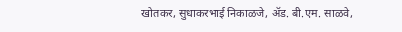खोतकर, सुधाकरभाई निकाळजे, अ‍ॅड. बी.एम. साळवे,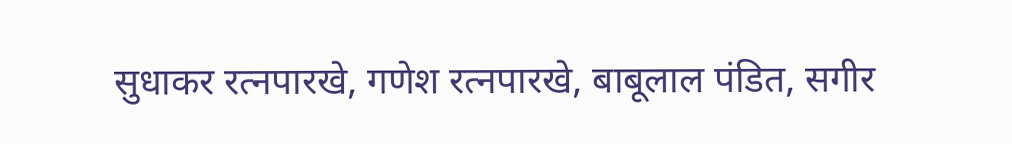सुधाकर रत्नपारखे, गणेश रत्नपारखे, बाबूलाल पंडित, सगीर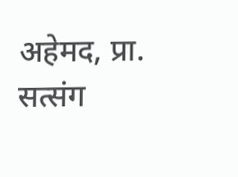अहेमद, प्रा. सत्संग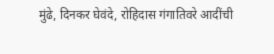मुंढे, दिनकर घेवंदे, रोहिदास गंगातिवरे आदींची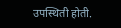उपस्थिती होती.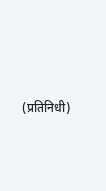(प्रतिनिधी)